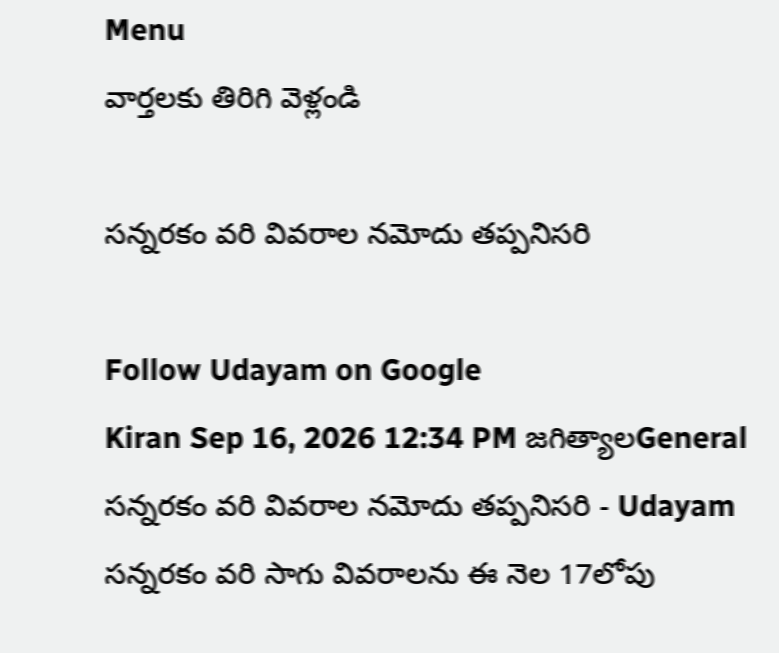Menu
వార్తలకు తిరిగి వెళ్లండి

సన్నరకం వరి వివరాల నమోదు తప్పనిసరి

Follow Udayam on Google
Kiran Sep 16, 2026 12:34 PM జగిత్యాలGeneral
సన్నరకం వరి వివరాల నమోదు తప్పనిసరి - Udayam
సన్నరకం వరి సాగు వివరాలను ఈ నెల 17లోపు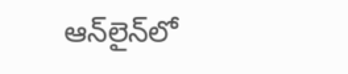ఆన్‌లైన్‌లో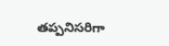తప్పనిసరిగా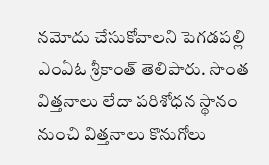నమోదు చేసుకోవాలని పెగడపల్లి ఎంఏఓ శ్రీకాంత్ తెలిపారు. సొంత విత్తనాలు లేదా పరిశోధన స్థానం నుంచి విత్తనాలు కొనుగోలు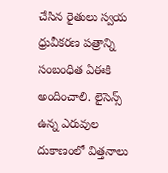చేసిన రైతులు స్వయ ధ్రువీకరణ పత్రాన్ని సంబంధిత ఏఈకి అందించాలి. లైసెన్స్‌ ఉన్న ఎరువుల దుకాణంలో విత్తనాలు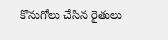కొనుగోలు చేసిన రైతులు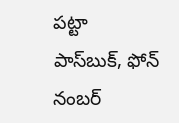పట్టా పాస్‌బుక్‌, ఫోన్‌ నంబర్‌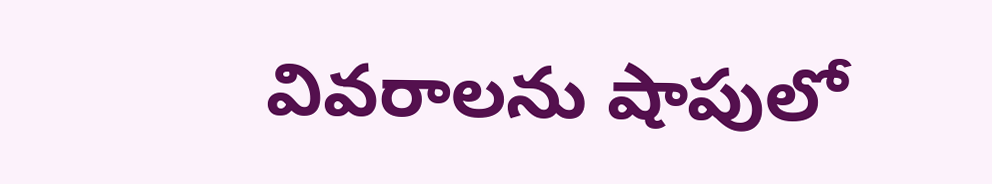వివరాలను షాపులో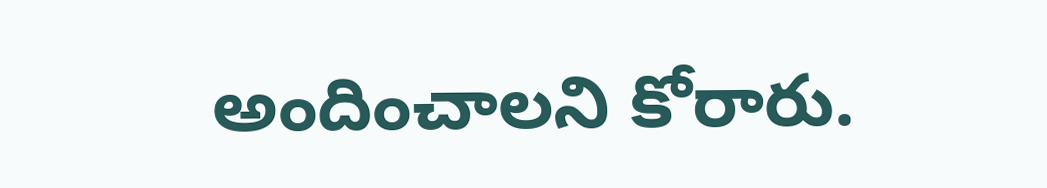అందించాలని కోరారు.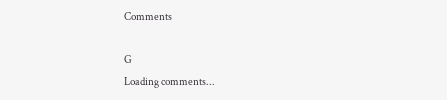Comments

G
Loading comments...